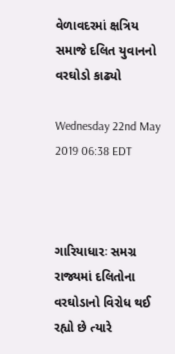વેળાવદરમાં ક્ષત્રિય સમાજે દલિત યુવાનનો વરઘોડો કાઢ્યો

Wednesday 22nd May 2019 06:38 EDT



ગારિયાધારઃ સમગ્ર રાજ્યમાં દલિતોના વરઘોડાનો વિરોધ થઈ રહ્યો છે ત્યારે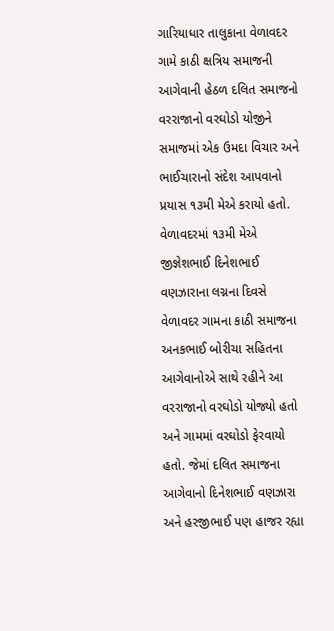ગારિયાધાર તાલુકાના વેળાવદર ગામે કાઠી ક્ષત્રિય સમાજની આગેવાની હેઠળ દલિત સમાજનો વરરાજાનો વરઘોડો યોજીને સમાજમાં એક ઉમદા વિચાર અને ભાઈચારાનો સંદેશ આપવાનો પ્રયાસ ૧૩મી મેએ કરાયો હતો.
વેળાવદરમાં ૧૩મી મેએ જીજ્ઞેશભાઈ દિનેશભાઈ વણઝારાના લગ્નના દિવસે વેળાવદર ગામના કાઠી સમાજના અનકભાઈ બોરીચા સહિતના આગેવાનોએ સાથે રહીને આ વરરાજાનો વરઘોડો યોજ્યો હતો અને ગામમાં વરઘોડો ફેરવાયો હતો. જેમાં દલિત સમાજના આગેવાનો દિનેશભાઈ વણઝારા અને હરજીભાઈ પણ હાજર રહ્યા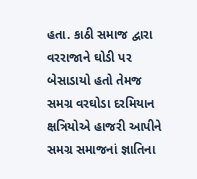હતા. કાઠી સમાજ દ્વારા વરરાજાને ઘોડી પર બેસાડાયો હતો તેમજ સમગ્ર વરઘોડા દરમિયાન ક્ષત્રિયોએ હાજરી આપીને સમગ્ર સમાજનાં જ્ઞાતિના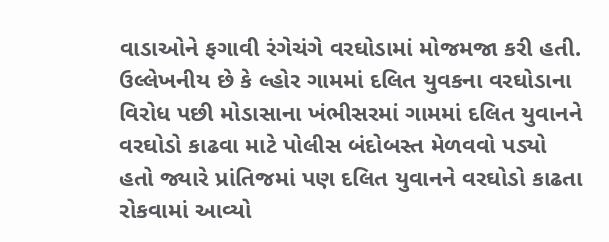વાડાઓને ફગાવી રંગેચંગે વરઘોડામાં મોજમજા કરી હતી.
ઉલ્લેખનીય છે કે લ્હોર ગામમાં દલિત યુવકના વરઘોડાના વિરોધ પછી મોડાસાના ખંભીસરમાં ગામમાં દલિત યુવાનને વરઘોડો કાઢવા માટે પોલીસ બંદોબસ્ત મેળવવો પડ્યો હતો જ્યારે પ્રાંતિજમાં પણ દલિત યુવાનને વરઘોડો કાઢતા રોકવામાં આવ્યો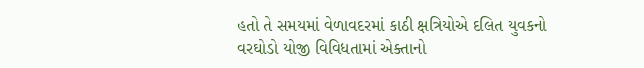હતો તે સમયમાં વેળાવદરમાં કાઠી ક્ષત્રિયોએ દલિત યુવકનો વરઘોડો યોજી વિવિધતામાં એક્તાનો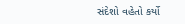સંદેશો વહેતો કર્યો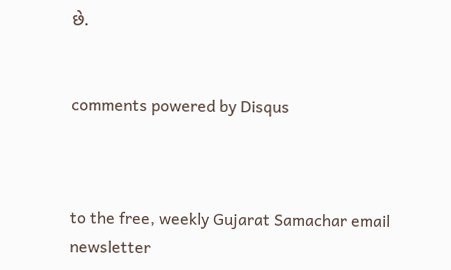છે.


comments powered by Disqus



to the free, weekly Gujarat Samachar email newsletter